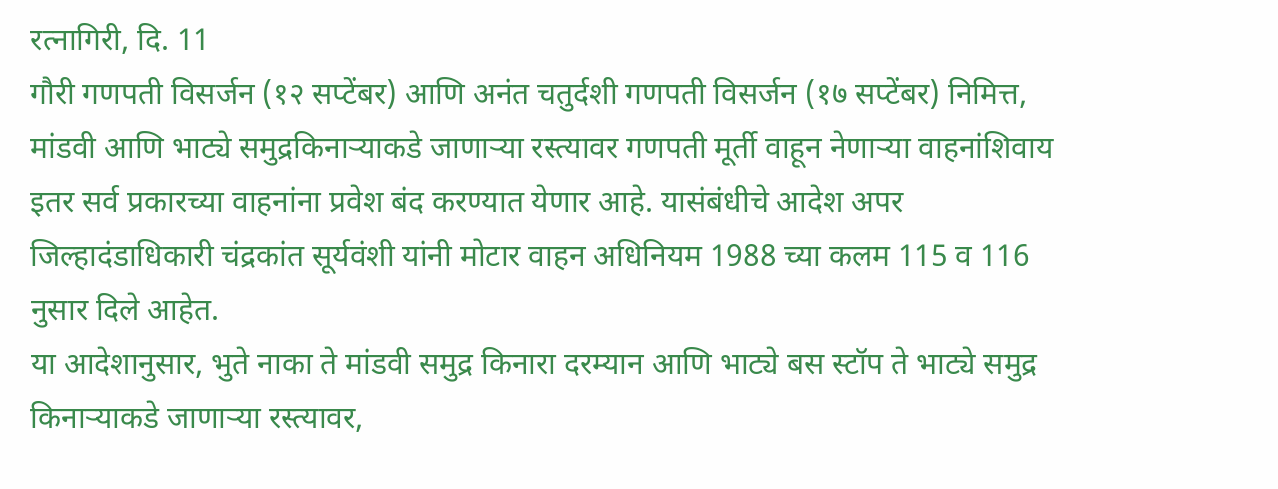रत्नागिरी, दि. 11
गौरी गणपती विसर्जन (१२ सप्टेंबर) आणि अनंत चतुर्दशी गणपती विसर्जन (१७ सप्टेंबर) निमित्त, मांडवी आणि भाट्ये समुद्रकिनाऱ्याकडे जाणाऱ्या रस्त्यावर गणपती मूर्ती वाहून नेणाऱ्या वाहनांशिवाय इतर सर्व प्रकारच्या वाहनांना प्रवेश बंद करण्यात येणार आहे. यासंबंधीचे आदेश अपर जिल्हादंडाधिकारी चंद्रकांत सूर्यवंशी यांनी मोटार वाहन अधिनियम 1988 च्या कलम 115 व 116 नुसार दिले आहेत.
या आदेशानुसार, भुते नाका ते मांडवी समुद्र किनारा दरम्यान आणि भाट्ये बस स्टॉप ते भाट्ये समुद्र किनाऱ्याकडे जाणाऱ्या रस्त्यावर,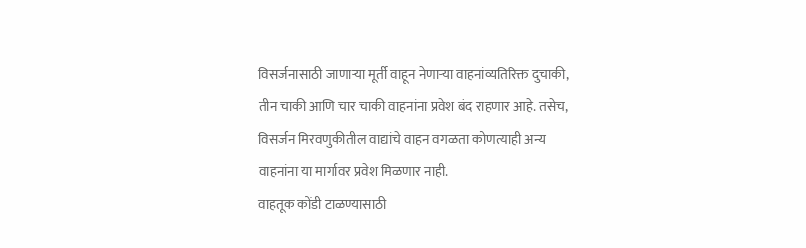विसर्जनासाठी जाणाऱ्या मूर्ती वाहून नेणाऱ्या वाहनांव्यतिरिक्त दुचाकी, तीन चाकी आणि चार चाकी वाहनांना प्रवेश बंद राहणार आहे. तसेच, विसर्जन मिरवणुकीतील वाद्यांचे वाहन वगळता कोणत्याही अन्य वाहनांना या मार्गावर प्रवेश मिळणार नाही.
वाहतूक कोंडी टाळण्यासाठी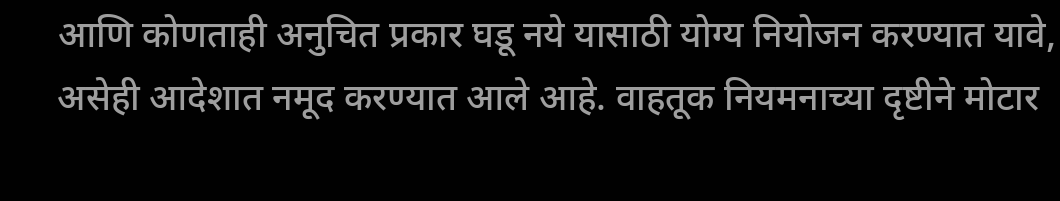आणि कोणताही अनुचित प्रकार घडू नये यासाठी योग्य नियोजन करण्यात यावे, असेही आदेशात नमूद करण्यात आले आहे. वाहतूक नियमनाच्या दृष्टीने मोटार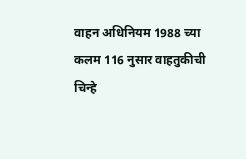वाहन अधिनियम 1988 च्या कलम 116 नुसार वाहतुकीची चिन्हे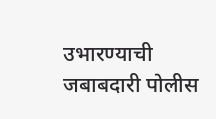उभारण्याची जबाबदारी पोलीस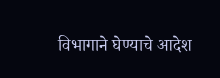विभागाने घेण्याचे आदेश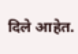दिले आहेत.